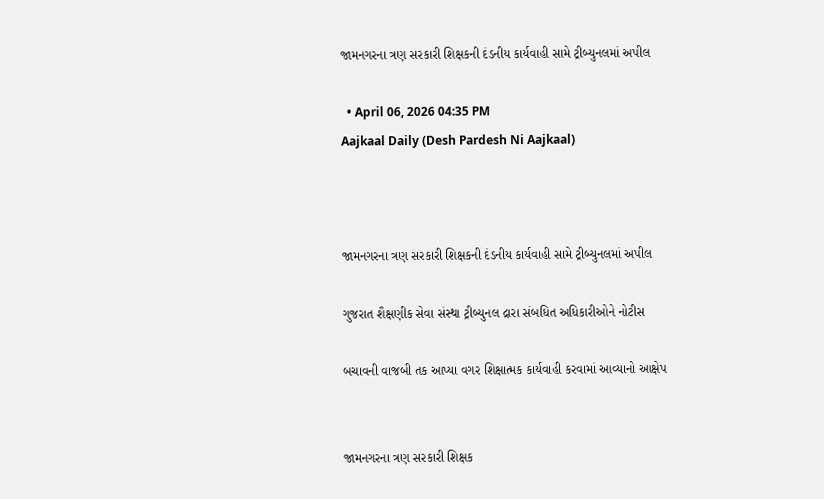જામનગરના ત્રણ સરકારી શિક્ષકની દંડનીય કાર્યવાહી સામે ટ્રીબ્યુનલમાં અપીલ

  • April 06, 2026 04:35 PM
Aajkaal Daily (Desh Pardesh Ni Aajkaal)



જામનગરના ત્રણ સરકારી શિક્ષકની દંડનીય કાર્યવાહી સામે ટ્રીબ્યુનલમાં અપીલ

ગુજરાત શૈક્ષણીક સેવા સંસ્થા ટ્રીબ્યુનલ દ્રારા સંબધિત અધિકારીઓને નોટીસ

બચાવની વાજબી તક આપ્યા વગર શિક્ષાત્મક કાર્યવાહી કરવામાં આવ્યાનો આક્ષેપ


જામનગરના ત્રણ સરકારી શિક્ષક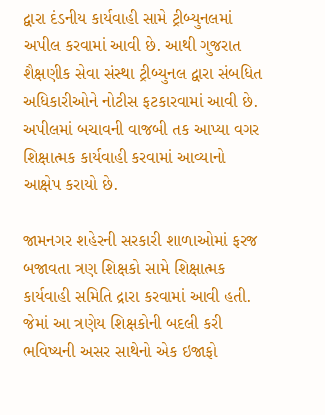દ્વારા દંડનીય કાર્યવાહી સામે ટ્રીબ્યુનલમાં અપીલ કરવામાં આવી છે. આથી ગુજરાત શૈક્ષણીક સેવા સંસ્થા ટ્રીબ્યુનલ દ્વારા સંબધિત અધિકારીઓને નોટીસ ફટકારવામાં આવી છે. અપીલમાં બચાવની વાજબી તક આપ્યા વગર શિક્ષાત્મક કાર્યવાહી કરવામાં આવ્યાનો આક્ષેપ કરાયો છે.

જામનગર શહેરની સરકારી શાળાઓમાં ફરજ બજાવતા ત્રણ શિક્ષકો સામે શિક્ષાત્મક કાર્યવાહી સમિતિ દ્રારા કરવામાં આવી હતી. જેમાં આ ત્રણેય શિક્ષકોની બદલી કરી ભવિષ્યની અસર સાથેનો એક ઇજાફો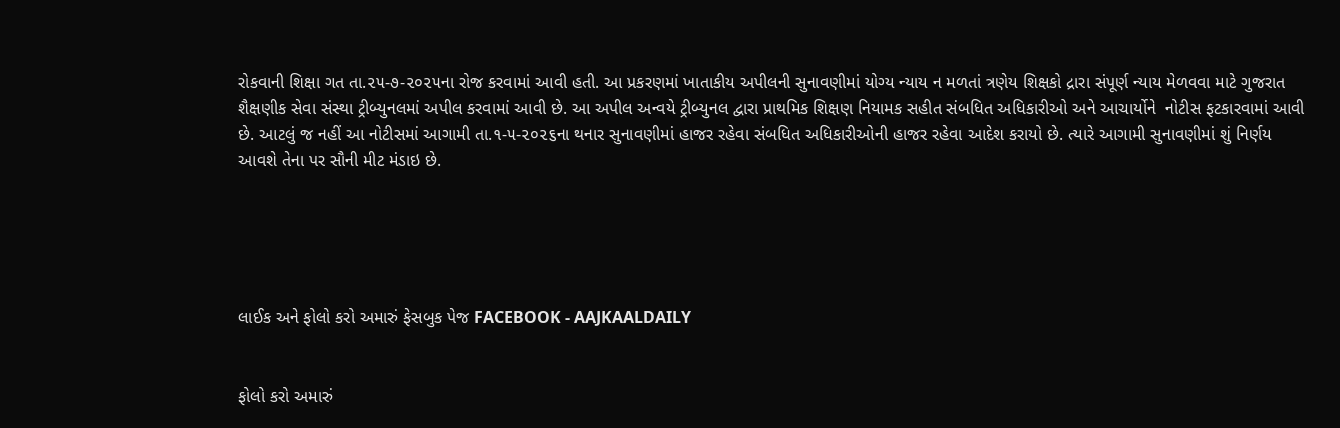રોકવાની શિક્ષા ગત તા.૨૫-૭-૨૦૨૫ના રોજ કરવામાં આવી હતી. આ પ્રકરણમાં ખાતાકીય અપીલની સુનાવણીમાં યોગ્ય ન્યાય ન મળતાં ત્રણેય શિક્ષકો દ્રારા સંપૂર્ણ ન્યાય મેળવવા માટે ગુજરાત શૈક્ષણીક સેવા સંસ્થા ટ્રીબ્યુનલમાં અપીલ કરવામાં આવી છે. આ અપીલ અન્વયે ટ્રીબ્યુનલ દ્વારા પ્રાથમિક શિક્ષણ નિયામક સહીત સંબધિત અધિકારીઓ અને આચાર્યોને  નોટીસ ફટકારવામાં આવી છે. આટલું જ નહીં આ નોટીસમાં આગામી તા.૧-૫-૨૦૨૬ના થનાર સુનાવણીમાં હાજર રહેવા સંબધિત અધિકારીઓની હાજર રહેવા આદેશ કરાયો છે. ત્યારે આગામી સુનાવણીમાં શું નિર્ણય આવશે તેના પર સૌની મીટ મંડાઇ છે.





લાઈક અને ફોલો કરો અમારું ફેસબુક પેજ FACEBOOK - AAJKAALDAILY


ફોલો કરો અમારું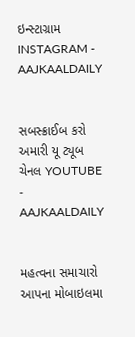ઇન્સ્ટાગ્રામ INSTAGRAM - AAJKAALDAILY


સબસ્ક્રાઈબ કરો અમારી યૂ ટ્યૂબ ચેનલ YOUTUBE - AAJKAALDAILY


મહત્વના સમાચારો આપના મોબાઇલમા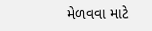મેળવવા માટે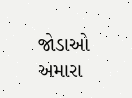જોડાઓ અમારા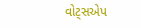વોટ્સએપ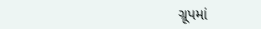ગ્રૂપમાં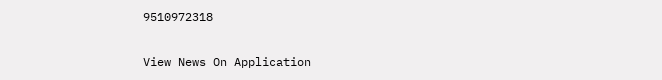9510972318

View News On Application